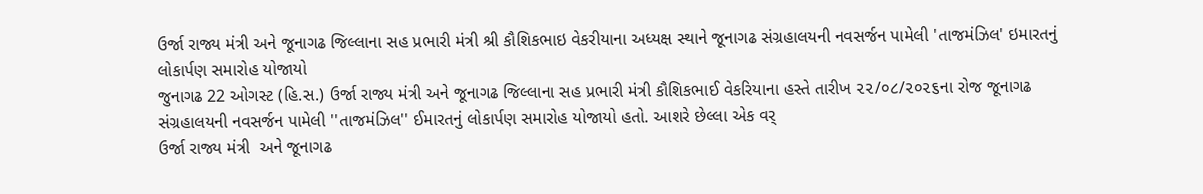ઉર્જા રાજ્ય મંત્રી અને જૂનાગઢ જિલ્લાના સહ પ્રભારી મંત્રી શ્રી કૌશિકભાઇ વેકરીયાના અધ્યક્ષ સ્થાને જૂનાગઢ સંગ્રહાલયની નવસર્જન પામેલી 'તાજમંઝિલ' ઇમારતનું લોકાર્પણ સમારોહ યોજાયો
જુનાગઢ 22 ઓગસ્ટ (હિ.સ.) ઉર્જા રાજ્ય મંત્રી અને જૂનાગઢ જિલ્લાના સહ પ્રભારી મંત્રી કૌશિકભાઈ વેકરિયાના હસ્તે તારીખ ૨૨/૦૮/૨૦૨૬ના રોજ જૂનાગઢ સંગ્રહાલયની નવસર્જન પામેલી ''તાજમંઝિલ'' ઈમારતનું લોકાર્પણ સમારોહ યોજાયો હતો. આશરે છેલ્લા એક વર્
ઉર્જા રાજ્ય મંત્રી  અને જૂનાગઢ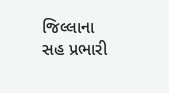જિલ્લાના સહ પ્રભારી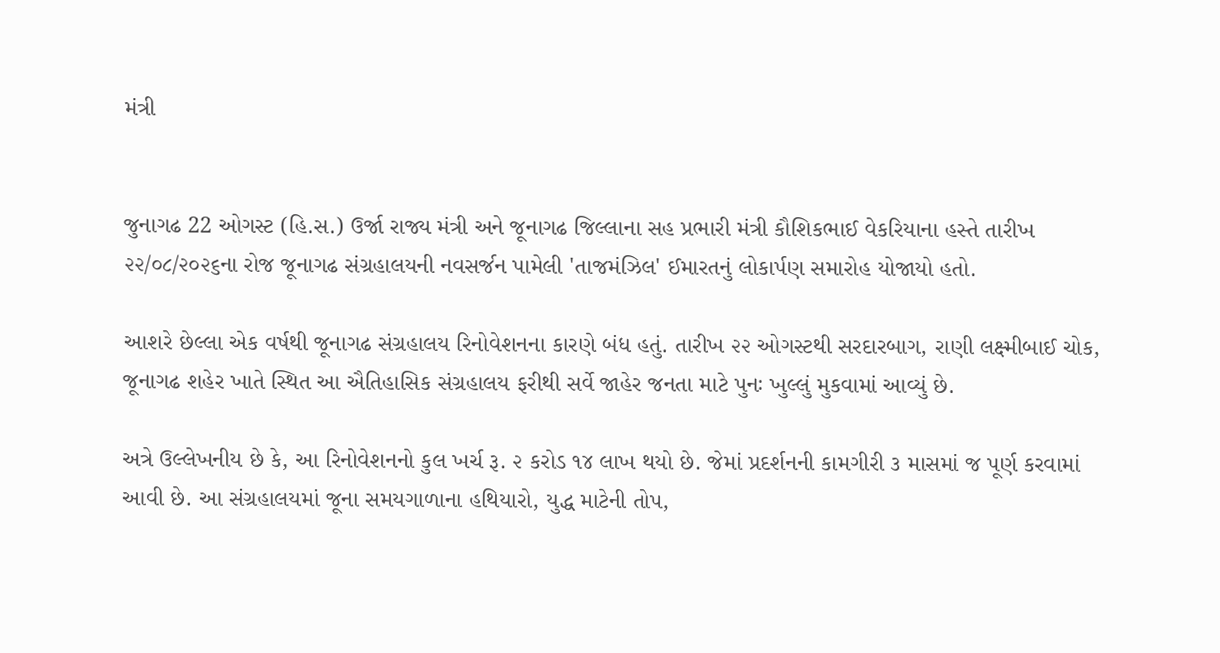મંત્રી


જુનાગઢ 22 ઓગસ્ટ (હિ.સ.) ઉર્જા રાજ્ય મંત્રી અને જૂનાગઢ જિલ્લાના સહ પ્રભારી મંત્રી કૌશિકભાઈ વેકરિયાના હસ્તે તારીખ ૨૨/૦૮/૨૦૨૬ના રોજ જૂનાગઢ સંગ્રહાલયની નવસર્જન પામેલી 'તાજમંઝિલ' ઈમારતનું લોકાર્પણ સમારોહ યોજાયો હતો.

આશરે છેલ્લા એક વર્ષથી જૂનાગઢ સંગ્રહાલય રિનોવેશનના કારણે બંધ હતું. તારીખ ૨૨ ઓગસ્ટથી સરદારબાગ, રાણી લક્ષ્મીબાઈ ચોક, જૂનાગઢ શહેર ખાતે સ્થિત આ ઐતિહાસિક સંગ્રહાલય ફરીથી સર્વે જાહેર જનતા માટે પુનઃ ખુલ્લું મુકવામાં આવ્યું છે.

અત્રે ઉલ્લેખનીય છે કે, આ રિનોવેશનનો કુલ ખર્ચ રૂ. ૨ કરોડ ૧૪ લાખ થયો છે. જેમાં પ્રદર્શનની કામગીરી ૩ માસમાં જ પૂર્ણ કરવામાં આવી છે. આ સંગ્રહાલયમાં જૂના સમયગાળાના હથિયારો, યુદ્ધ માટેની તોપ,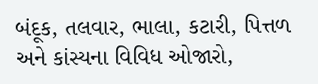બંદૂક, તલવાર, ભાલા, કટારી, પિત્તળ અને કાંસ્યના વિવિધ ઓજારો,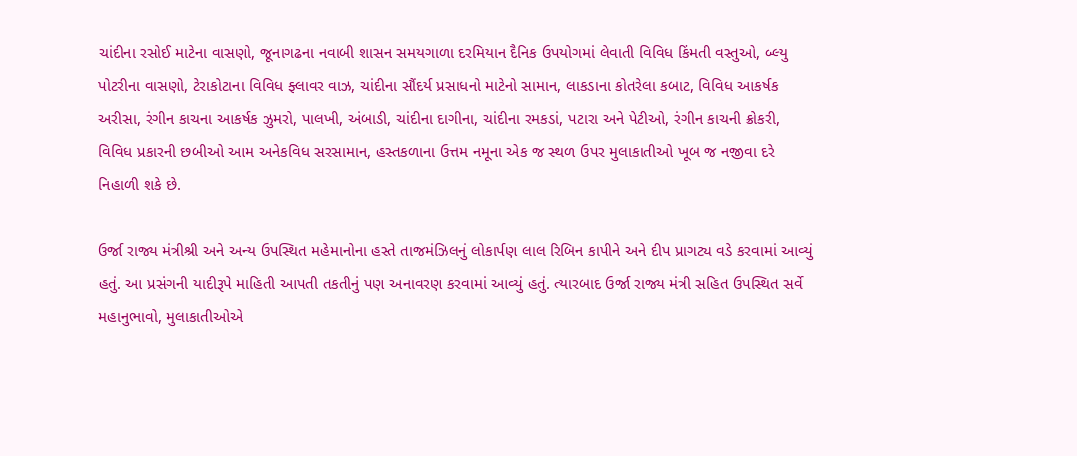ચાંદીના રસોઈ માટેના વાસણો, જૂનાગઢના નવાબી શાસન સમયગાળા દરમિયાન દૈનિક ઉપયોગમાં લેવાતી વિવિધ કિંમતી વસ્તુઓ, બ્લ્યુ પોટરીના વાસણો, ટેરાકોટાના વિવિધ ફ્લાવર વાઝ, ચાંદીના સૌંદર્ય પ્રસાધનો માટેનો સામાન, લાકડાના કોતરેલા કબાટ, વિવિધ આકર્ષક અરીસા, રંગીન કાચના આકર્ષક ઝુમરો, પાલખી, અંબાડી, ચાંદીના દાગીના, ચાંદીના રમકડાં, પટારા અને પેટીઓ, રંગીન કાચની ક્રોકરી, વિવિધ પ્રકારની છબીઓ આમ અનેકવિધ સરસામાન, હસ્તકળાના ઉત્તમ નમૂના એક જ સ્થળ ઉપર મુલાકાતીઓ ખૂબ જ નજીવા દરે નિહાળી શકે છે.

ઉર્જા રાજ્ય મંત્રીશ્રી અને અન્ય ઉપસ્થિત મહેમાનોના હસ્તે તાજમંઝિલનું લોકાર્પણ લાલ રિબિન કાપીને અને દીપ પ્રાગટ્ય વડે કરવામાં આવ્યું હતું. આ પ્રસંગની યાદીરૂપે માહિતી આપતી તકતીનું પણ અનાવરણ કરવામાં આવ્યું હતું. ત્યારબાદ ઉર્જા રાજ્ય મંત્રી સહિત ઉપસ્થિત સર્વે મહાનુભાવો, મુલાકાતીઓએ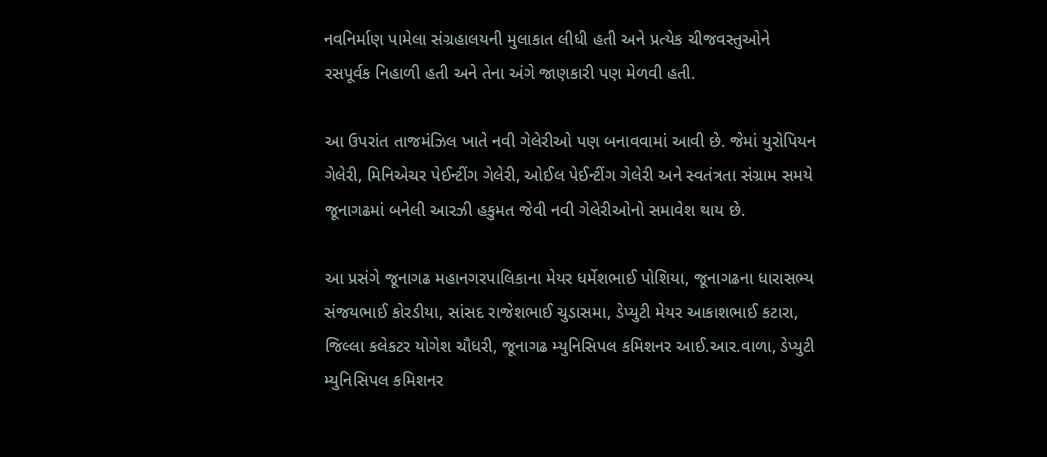નવનિર્માણ પામેલા સંગ્રહાલયની મુલાકાત લીધી હતી અને પ્રત્યેક ચીજવસ્તુઓને રસપૂર્વક નિહાળી હતી અને તેના અંગે જાણકારી પણ મેળવી હતી.

આ ઉપરાંત તાજમંઝિલ ખાતે નવી ગેલેરીઓ પણ બનાવવામાં આવી છે. જેમાં યુરોપિયન ગેલેરી, મિનિએચર પેઈન્ટીંગ ગેલેરી, ઓઈલ પેઈન્ટીંગ ગેલેરી અને સ્વતંત્રતા સંગ્રામ સમયે જૂનાગઢમાં બનેલી આરઝી હકુમત જેવી નવી ગેલેરીઓનો સમાવેશ થાય છે.

આ પ્રસંગે જૂનાગઢ મહાનગરપાલિકાના મેયર ધર્મેશભાઈ પોશિયા, જૂનાગઢના ધારાસભ્ય સંજયભાઈ કોરડીયા, સાંસદ રાજેશભાઈ ચુડાસમા, ડેપ્યુટી મેયર આકાશભાઈ કટારા, જિલ્લા કલેકટર યોગેશ ચૌધરી, જૂનાગઢ મ્યુનિસિપલ કમિશનર આઈ.આર.વાળા, ડેપ્યુટી મ્યુનિસિપલ કમિશનર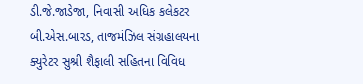ડી.જે.જાડેજા, નિવાસી અધિક કલેકટર બી.એસ.બારડ, તાજમંઝિલ સંગ્રહાલયના ક્યુરેટર સુશ્રી શૈફાલી સહિતના વિવિધ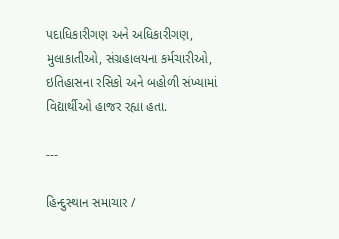પદાધિકારીગણ અને અધિકારીગણ, મુલાકાતીઓ, સંગ્રહાલયના કર્મચારીઓ, ઇતિહાસના રસિકો અને બહોળી સંખ્યામાં વિદ્યાર્થીઓ હાજર રહ્યા હતા.

---

હિન્દુસ્થાન સમાચાર /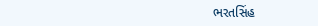ભરતસિંહ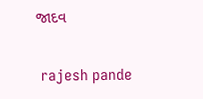જાદવ


 rajesh pande